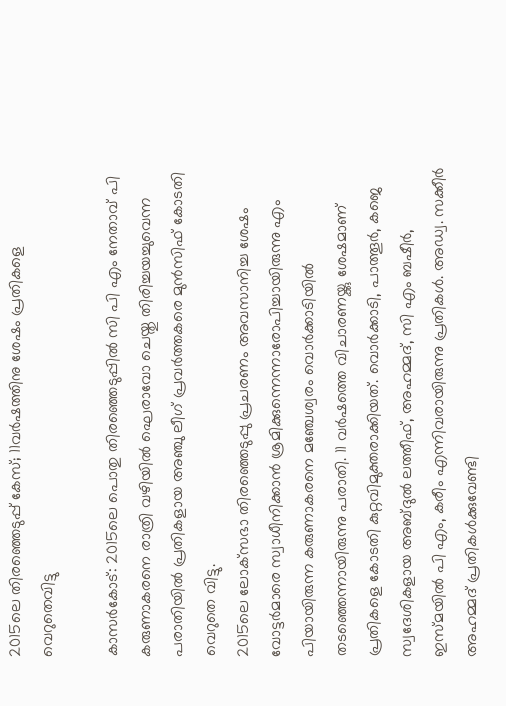2015ലെ തിരഞ്ഞെടുപ്പ് കേസ്; 11വര്‍ഷത്തിനു ശേഷം പ്രതികളെ വെറുതെവിട്ടു

കാസര്‍കോട്: 2015ലെ പൊതു തിരഞ്ഞെടുപ്പില്‍ സി പി എം നേതാവ് പി കരുണാകരനെ രാത്രി വഴിയില്‍ ഘെരാവോ ചെയ്തു തിരിച്ചയച്ചുവെന്ന പരാതിയില്‍ പ്രതികളായ അഞ്ചു ലീഗ് പ്രവര്‍ത്തകരെ മുന്‍സിഫ് കോടതി വെറുതെ വിട്ടു.
2015ലെ ലോക്‌സഭാ തിരഞ്ഞെടുപ്പു പ്രചരണം അവസാനിച്ച ശേഷം വോട്ടര്‍മാരെ സ്വാധീനിക്കാന്‍ ശ്രമിക്കുന്നെന്നാരോപിച്ചായിരുന്നു എം പിയായിരുന്ന കരുണാകരനെ മഞ്ചേശ്വരം വൊര്‍ക്കാടിയില്‍ തടഞ്ഞെന്നായിരുന്നു പരാതി. 11 വര്‍ഷത്തെ വിചാരണയ്ക്കു ശേഷമാണ് പ്രതികളെ കോടതി കുറ്റവിമുക്തരാക്കിയത്. വൊര്‍ക്കാടി, പാത്തൂര്‍, കജെ സ്വദേശികളായ അബ്ദുല്‍ ലത്തീഫ്, അഹമ്മദ്, സി എം ബഷീര്‍, ഇസ്മയില്‍ പി എം, കരീം എന്നിവരായിരുന്നു പ്രതികള്‍. അഡ്വ. സക്കീര്‍ അഹമ്മദ് പ്രതികള്‍ക്കുവേണ്ടി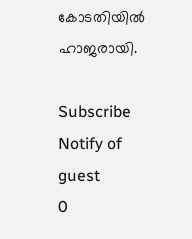കോടതിയില്‍ ഹാജരായി.

Subscribe
Notify of
guest
0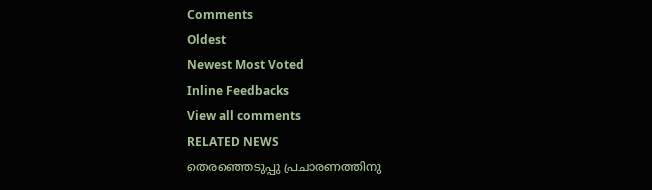Comments
Oldest
Newest Most Voted
Inline Feedbacks
View all comments
RELATED NEWS
തെരഞ്ഞെടുപ്പു പ്രചാരണത്തിനു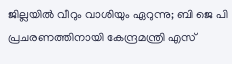ജില്ലയില്‍ വീറും വാശിയും ഏറുന്നു; ബി ജെ പി പ്രചരണത്തിനായി കേന്ദ്രമന്ത്രി എസ്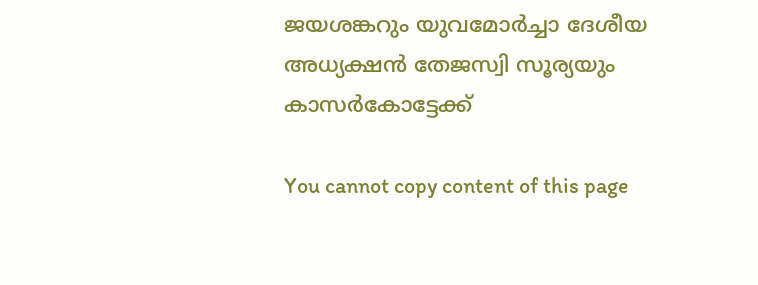ജയശങ്കറും യുവമോര്‍ച്ചാ ദേശീയ അധ്യക്ഷന്‍ തേജസ്വി സൂര്യയും കാസര്‍കോട്ടേക്ക്

You cannot copy content of this page